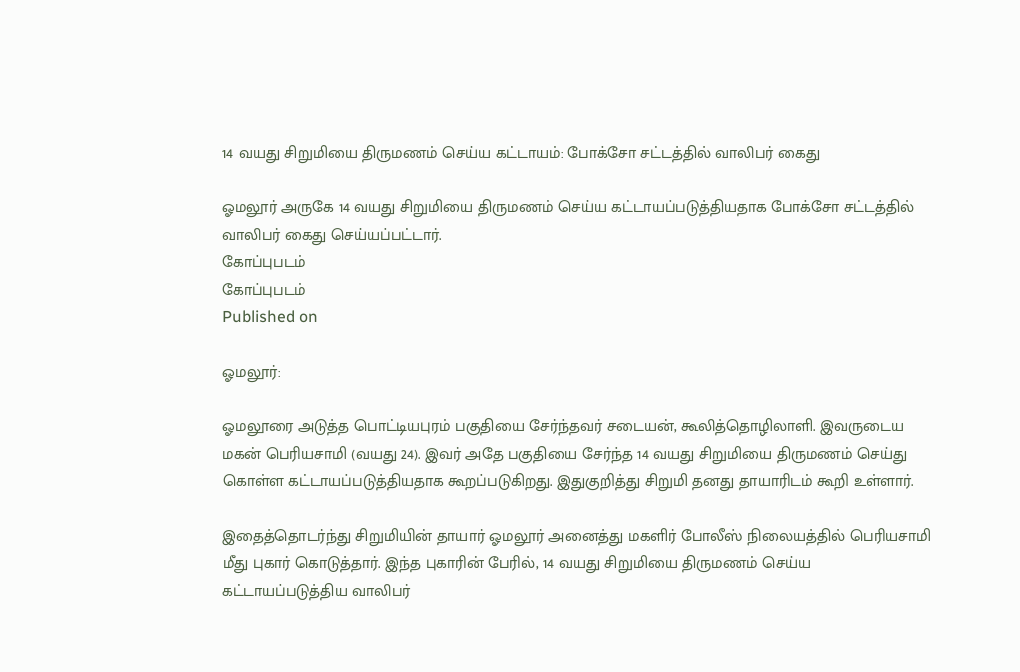14 வயது சிறுமியை திருமணம் செய்ய கட்டாயம்: போக்சோ சட்டத்தில் வாலிபர் கைது

ஓமலூர் அருகே 14 வயது சிறுமியை திருமணம் செய்ய கட்டாயப்படுத்தியதாக போக்சோ சட்டத்தில் வாலிபர் கைது செய்யப்பட்டார்.
கோப்புபடம்
கோப்புபடம்
Published on

ஓமலூர்:

ஓமலூரை அடுத்த பொட்டியபுரம் பகுதியை சேர்ந்தவர் சடையன், கூலித்தொழிலாளி. இவருடைய மகன் பெரியசாமி (வயது 24). இவர் அதே பகுதியை சேர்ந்த 14 வயது சிறுமியை திருமணம் செய்து கொள்ள கட்டாயப்படுத்தியதாக கூறப்படுகிறது. இதுகுறித்து சிறுமி தனது தாயாரிடம் கூறி உள்ளார்.

இதைத்தொடர்ந்து சிறுமியின் தாயார் ஓமலூர் அனைத்து மகளிர் போலீஸ் நிலையத்தில் பெரியசாமி மீது புகார் கொடுத்தார். இந்த புகாரின் பேரில், 14 வயது சிறுமியை திருமணம் செய்ய கட்டாயப்படுத்திய வாலிபர்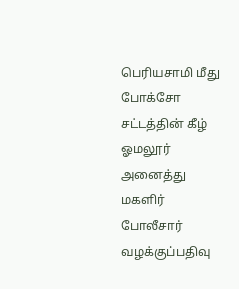பெரியசாமி மீது போக்சோ சட்டத்தின் கீழ் ஓமலூர் அனைத்து மகளிர் போலீசார் வழக்குப்பதிவு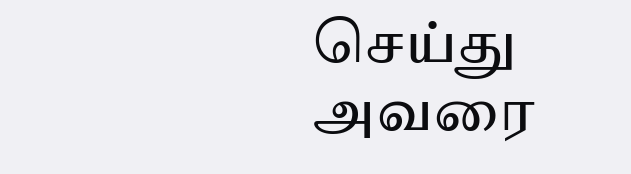செய்து அவரை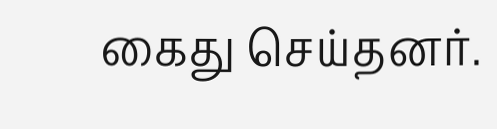கைது செய்தனர்.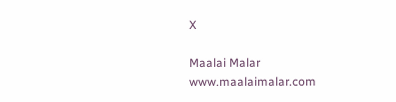X

Maalai Malar
www.maalaimalar.com